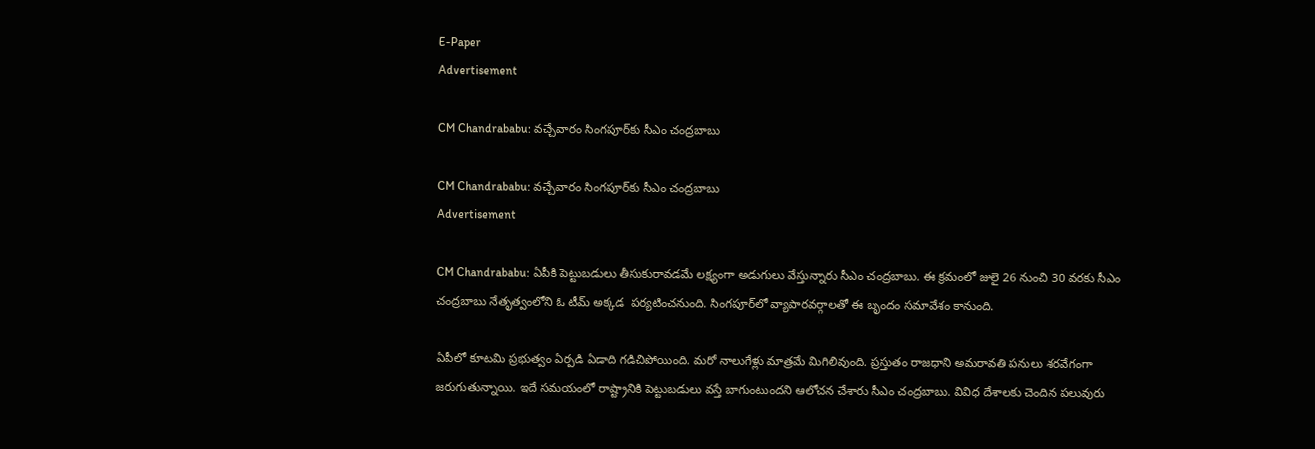E-Paper
Advertisement

CM Chandrababu: వచ్చేవారం సింగపూర్‌‌కు సీఎం చంద్రబాబు

CM Chandrababu: వచ్చేవారం సింగపూర్‌‌కు సీఎం చంద్రబాబు
Advertisement

CM Chandrababu: ఏపీకి పెట్టుబడులు తీసుకురావడమే లక్ష్యంగా అడుగులు వేస్తున్నారు సీఎం చంద్రబాబు. ఈ క్రమంలో జులై 26 నుంచి 30 వరకు సీఎం చంద్రబాబు నేతృత్వంలోని ఓ టీమ్ అక్కడ  పర్యటించనుంది. సింగపూర్‌లో వ్యాపారవర్గాలతో ఈ బృందం సమావేశం కానుంది.

ఏపీలో కూటమి ప్రభుత్వం ఏర్పడి ఏడాది గడిచిపోయింది. మరో నాలుగేళ్లు మాత్రమే మిగిలివుంది. ప్రస్తుతం రాజధాని అమరావతి పనులు శరవేగంగా జరుగుతున్నాయి. ఇదే సమయంలో రాష్ట్రానికి పెట్టుబడులు వస్తే బాగుంటుందని ఆలోచన చేశారు సీఎం చంద్రబాబు. వివిధ దేశాలకు చెందిన పలువురు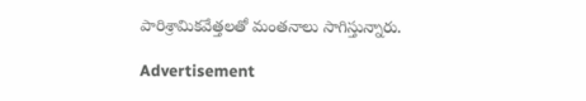పారిశ్రామికవేత్తలతో మంతనాలు సాగిస్తున్నారు.

Advertisement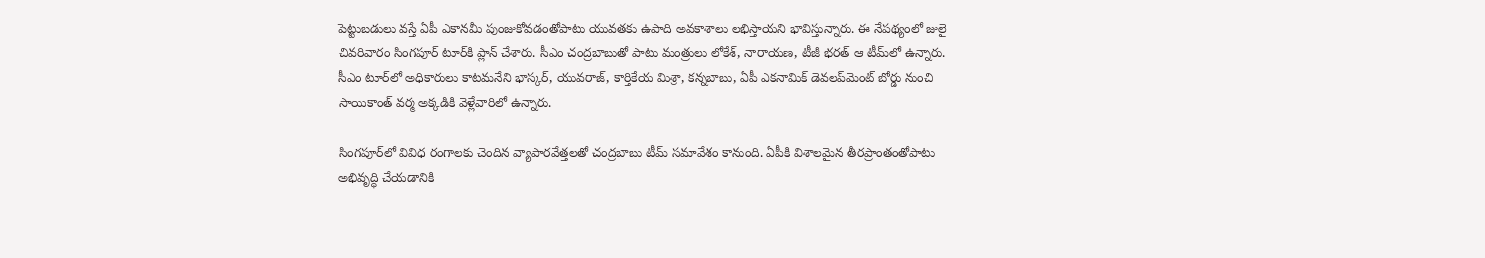పెట్టుబడులు వస్తే ఏపీ ఎకానమీ పుంజుకోవడంతోపాటు యువతకు ఉపాది అవకాశాలు లభిస్తాయని భావిస్తున్నారు. ఈ నేపథ్యంలో జులై చివరివారం సింగపూర్ టూర్‌కి ప్లాన్ చేశారు. సీఎం చంద్రబాబుతో పాటు మంత్రులు లోకేశ్‌, నారాయణ, టీజీ భరత్ ఆ టీమ్‌లో ఉన్నారు. సీఎం టూర్‌లో అధికారులు కాటమనేని భాస్కర్, యువరాజ్, కార్తికేయ మిశ్రా, కన్నబాబు, ఏపీ ఎకనామిక్ డెవలప్‌మెంట్‌ బోర్డు నుంచి సాయికాంత్ వర్మ అక్కడికి వెళ్లేవారిలో ఉన్నారు.

సింగపూర్‌లో వివిధ రంగాలకు చెందిన వ్యాపారవేత్తలతో చంద్రబాబు టీమ్ సమావేశం కానుంది. ఏపీకి విశాలమైన తీరప్రాంతంతోపాటు అభివృద్ధి చేయడానికి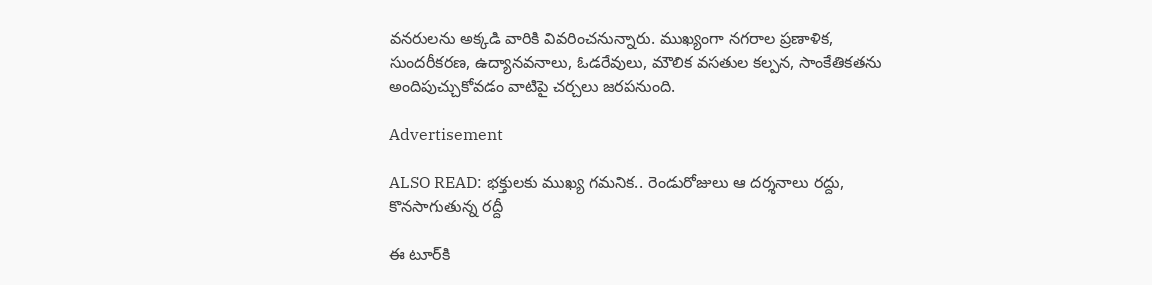వనరులను అక్కడి వారికి వివరించనున్నారు. ముఖ్యంగా నగరాల ప్రణాళిక, సుందరీకరణ, ఉద్యానవనాలు, ఓడరేవులు, మౌలిక వసతుల కల్పన, సాంకేతికతను అందిపుచ్చుకోవడం వాటిపై చర్చలు జరపనుంది.

Advertisement

ALSO READ: భక్తులకు ముఖ్య గమనిక.. రెండురోజులు ఆ దర్శనాలు రద్దు, కొనసాగుతున్న రద్దీ

ఈ టూర్‌కి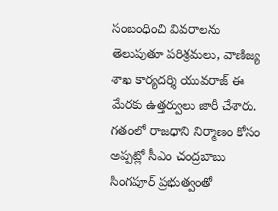సంబంధించి వివరాలను తెలుపుతూ పరిశ్రమలు, వాణిజ్య శాఖ కార్యదర్శి యువరాజ్ ఈ మేరకు ఉత్తర్వులు జారీ చేశారు. గతంలో రాజధాని నిర్మాణం కోసం అప్పట్లో సీఎం చంద్రబాబు సింగపూర్ ప్రభుత్వంతో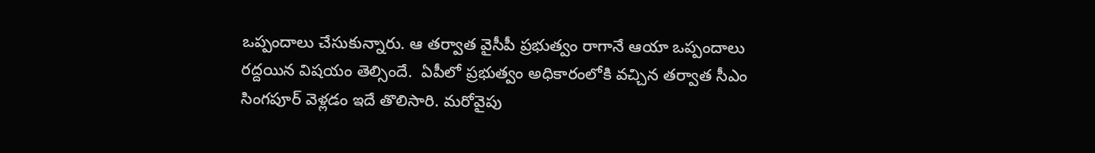ఒప్పందాలు చేసుకున్నారు. ఆ తర్వాత వైసీపీ ప్రభుత్వం రాగానే ఆయా ఒప్పందాలు రద్దయిన విషయం తెల్సిందే.  ఏపీలో ప్రభుత్వం అధికారంలోకి వచ్చిన తర్వాత సీఎం సింగపూర్ వెళ్లడం ఇదే తొలిసారి. మరోవైపు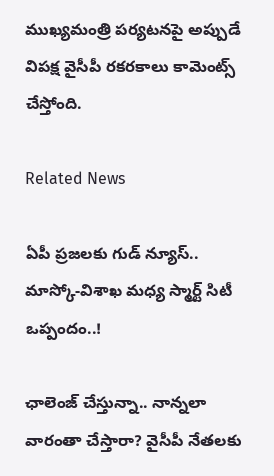ముఖ్యమంత్రి పర్యటనపై అప్పుడే విపక్ష వైసీపీ రకరకాలు కామెంట్స్ చేస్తోంది.

Related News

ఏపీ ప్రజలకు గుడ్ న్యూస్.. మాస్కో-విశాఖ మధ్య స్మార్ట్ సిటీ ఒప్పందం..!

ఛాలెంజ్ చేస్తున్నా.. నాన్నలా వారంతా చేస్తారా? వైసీపీ నేతలకు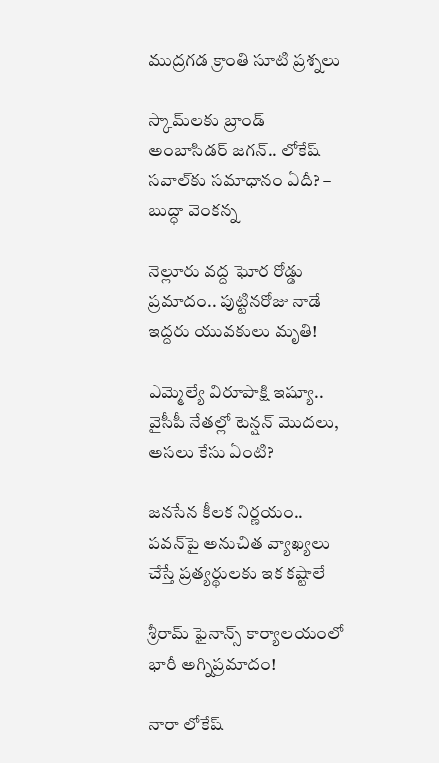ముద్రగడ క్రాంతి సూటి ప్రశ్నలు

స్కామ్‌లకు బ్రాండ్ అంబాసిడర్ జగన్.. లోకేష్ సవాల్‌కు సమాధానం ఏదీ? – బుద్ధా వెంకన్న

నెల్లూరు వద్ద ఘోర రోడ్డు ప్రమాదం.. పుట్టినరోజు నాడే ఇద్దరు యువకులు మృతి!

ఎమ్మెల్యే విరూపాక్షి ఇష్యూ.. వైసీపీ నేతల్లో టెన్షన్ మొదలు, అసలు కేసు ఏంటి?

జనసేన కీలక నిర్ణయం.. పవన్‌పై అనుచిత వ్యాఖ్యలు చేస్తే ప్రత్యర్థులకు ఇక కష్టాలే

శ్రీరామ్ ఫైనాన్స్ కార్యాలయంలో భారీ అగ్నిప్రమాదం!

నారా లోకేష్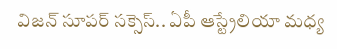విజన్ సూపర్ సక్సెస్.. ఏపీ ఆస్ట్రేలియా మధ్య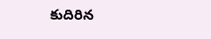కుదిరిన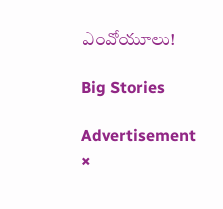ఎంవోయూలు!

Big Stories

Advertisement
×